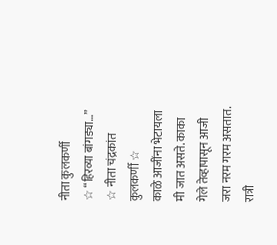नीता कुलकर्णी
☆ “हिरव्या बांगड्या…” ☆ नीता चंद्रकांत कुलकर्णी ☆
काळे आजींना भेटायला मी जात असते. काका गेले तेव्हापासून आजी जरा नरम गरम असतात. रात्री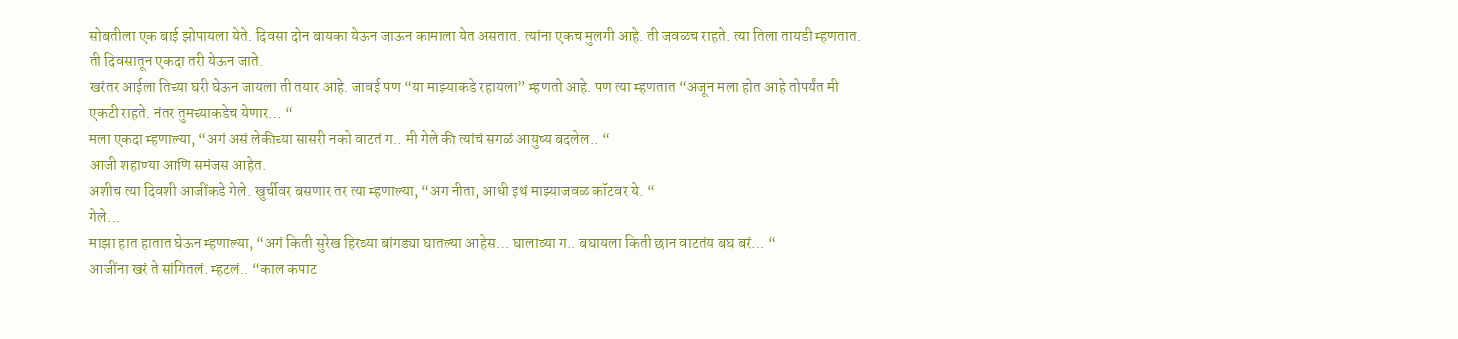सोबतीला एक बाई झोपायला येते. दिवसा दोन बायका येऊन जाऊन कामाला येत असतात. त्यांना एकच मुलगी आहे. ती जवळच राहते. त्या तिला तायडी म्हणतात. ती दिवसातून एकदा तरी येऊन जाते.
खरंतर आईला तिच्या घरी घेऊन जायला ती तयार आहे. जावई पण “या माझ्याकडे रहायला” म्हणतो आहे. पण त्या म्हणतात “अजून मला होत आहे तोपर्यंत मी एकटी राहते. नंतर तुमच्याकडेच येणार… “
मला एकदा म्हणाल्या, “अगं असं लेकीच्या सासरी नको वाटतं ग.. मी गेले की त्यांचं सगळं आयुष्य बदलेल.. “
आजी शहाण्या आणि समंजस आहेत.
अशीच त्या दिवशी आजींकडे गेले. खुर्चीवर बसणार तर त्या म्हणाल्या, “अग नीता, आधी इथं माझ्याजवळ कॉटवर ये. “
गेले…
माझा हात हातात घेऊन म्हणाल्या, “अगं किती सुरेख हिरव्या बांगड्या घातल्या आहेस… घालाव्या ग.. बघायला किती छान वाटतंय बघ बरं… “
आजींना खरं ते सांगितलं. म्हटलं.. “काल कपाट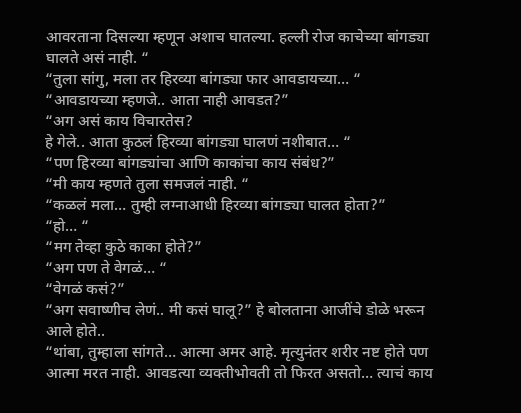आवरताना दिसल्या म्हणून अशाच घातल्या. हल्ली रोज काचेच्या बांगड्या घालते असं नाही. “
“तुला सांगु, मला तर हिरव्या बांगड्या फार आवडायच्या… “
“आवडायच्या म्हणजे.. आता नाही आवडत?”
“अग असं काय विचारतेस?
हे गेले.. आता कुठलं हिरव्या बांगड्या घालणं नशीबात… “
“पण हिरव्या बांगड्यांचा आणि काकांचा काय संबंध?”
“मी काय म्हणते तुला समजलं नाही. “
“कळलं मला… तुम्ही लग्नाआधी हिरव्या बांगड्या घालत होता?”
“हो… “
“मग तेव्हा कुठे काका होते?”
“अग पण ते वेगळं… “
“वेगळं कसं?”
“अग सवाष्णीच लेणं.. मी कसं घालू?” हे बोलताना आजींचे डोळे भरून आले होते..
“थांबा, तुम्हाला सांगते… आत्मा अमर आहे. मृत्युनंतर शरीर नष्ट होते पण आत्मा मरत नाही. आवडत्या व्यक्तीभोवती तो फिरत असतो… त्याचं काय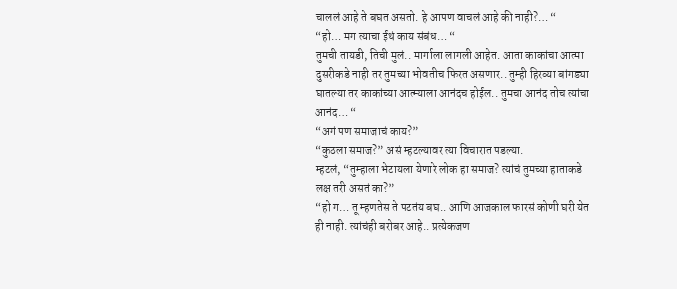चाललं आहे ते बघत असतो. हे आपण वाचलं आहे की नाही?… “
“हो… मग त्याचा ईथं काय संबंध… “
तुमची तायडी, तिची मुलं.. मार्गाला लागली आहेत. आता काकांचा आत्मा दुसरीकडे नाही तर तुमच्या भोवतीच फिरत असणार.. तुम्ही हिरव्या बांगड्या घातल्या तर काकांच्या आत्म्याला आनंदच होईल.. तुमचा आनंद तोच त्यांचा आनंद… “
“अगं पण समाजाचं काय?”
“कुठला समाज?” असं म्हटल्यावर त्या विचारात पडल्या.
म्हटलं, “तुम्हाला भेटायला येणारे लोक हा समाज? त्यांचं तुमच्या हाताकडे लक्ष तरी असतं का?”
“हो ग… तू म्हणतेस ते पटतंय बघ.. आणि आजकाल फारसं कोणी घरी येत ही नाही. त्यांचंही बरोबर आहे.. प्रत्येकजण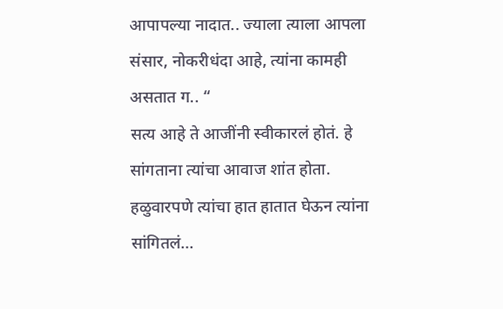आपापल्या नादात.. ज्याला त्याला आपला संसार, नोकरीधंदा आहे, त्यांना कामही असतात ग.. “
सत्य आहे ते आजींनी स्वीकारलं होतं. हे सांगताना त्यांचा आवाज शांत होता. हळुवारपणे त्यांचा हात हातात घेऊन त्यांना सांगितलं…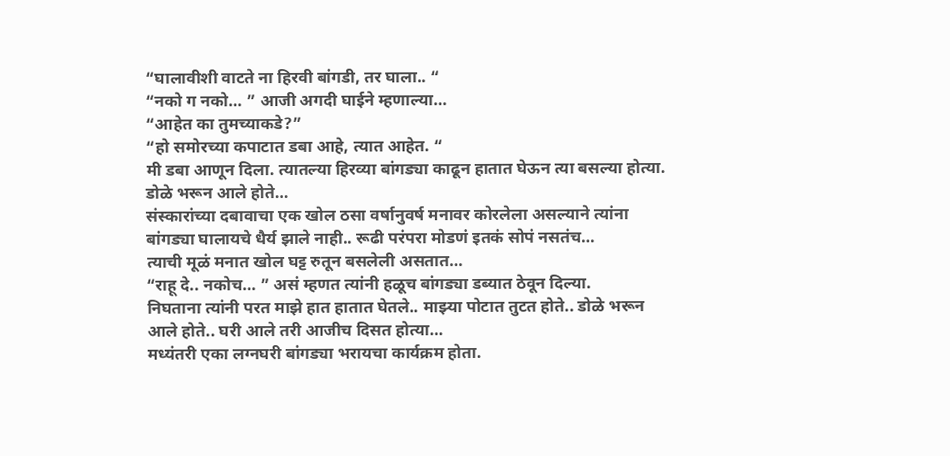“घालावीशी वाटते ना हिरवी बांगडी, तर घाला.. “
“नको ग नको… ” आजी अगदी घाईने म्हणाल्या…
“आहेत का तुमच्याकडे?”
“हो समोरच्या कपाटात डबा आहे, त्यात आहेत. “
मी डबा आणून दिला. त्यातल्या हिरव्या बांगड्या काढून हातात घेऊन त्या बसल्या होत्या. डोळे भरून आले होते…
संस्कारांच्या दबावाचा एक खोल ठसा वर्षानुवर्ष मनावर कोरलेला असल्याने त्यांना बांगड्या घालायचे धैर्य झाले नाही.. रूढी परंपरा मोडणं इतकं सोपं नसतंच…
त्याची मूळं मनात खोल घट्ट रुतून बसलेली असतात…
“राहू दे.. नकोच… ” असं म्हणत त्यांनी हळूच बांगड्या डब्यात ठेवून दिल्या.
निघताना त्यांनी परत माझे हात हातात घेतले.. माझ्या पोटात तुटत होते.. डोळे भरून आले होते.. घरी आले तरी आजीच दिसत होत्या…
मध्यंतरी एका लग्नघरी बांगड्या भरायचा कार्यक्रम होता.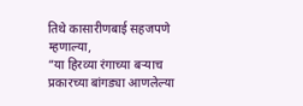तिथे कासारीणबाई सहजपणे म्हणाल्या,
“या हिरव्या रंगाच्या बऱ्याच प्रकारच्या बांगड्या आणलेल्या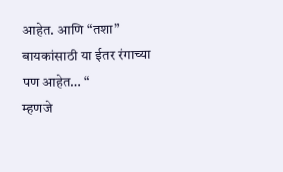आहेत. आणि “तशा” बायकांसाठी या ईतर रंगाच्या पण आहेत… “
म्हणजे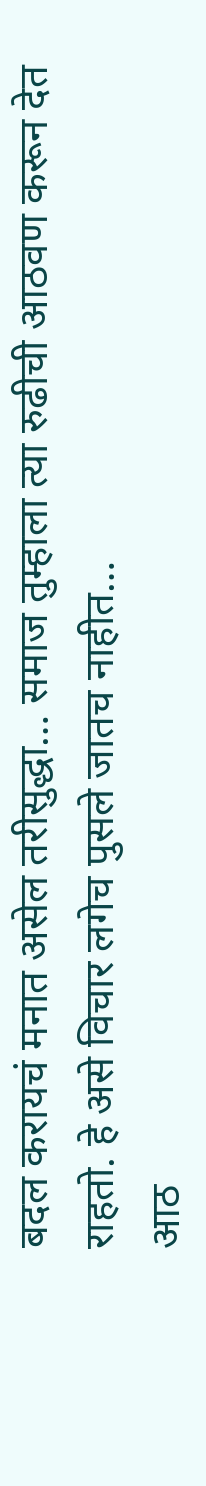बदल करायचं मनात असेल तरीसुद्धा… समाज तुम्हाला त्या रुढीची आठवण करून देत राहतो. हे असे विचार लगेच पुसले जातच नाहीत…
आठ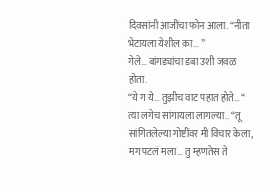दिवसांनी आजींचा फोन आला. “नीता भेटायला येशील का… ”
गेले… बांगड्यांचा डबा उशी जवळ होता.
“ये ग ये… तुझीच वाट पहात होते… “
त्या लगेच सांगायला लागल्या.. “तू सांगितलेल्या गोष्टींवर मी विचार केला, मग पटलं मला… तु म्हणतेस ते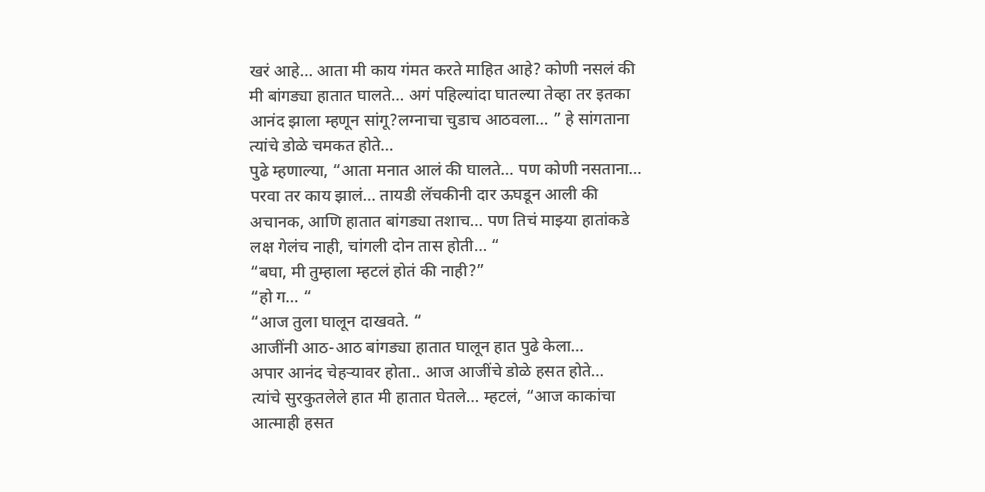खरं आहे… आता मी काय गंमत करते माहित आहे? कोणी नसलं की मी बांगड्या हातात घालते… अगं पहिल्यांदा घातल्या तेव्हा तर इतका आनंद झाला म्हणून सांगू?लग्नाचा चुडाच आठवला… ” हे सांगताना त्यांचे डोळे चमकत होते…
पुढे म्हणाल्या, “आता मनात आलं की घालते… पण कोणी नसताना… परवा तर काय झालं… तायडी लॅचकीनी दार ऊघडून आली की अचानक, आणि हातात बांगड्या तशाच… पण तिचं माझ्या हातांकडे लक्ष गेलंच नाही, चांगली दोन तास होती… “
“बघा, मी तुम्हाला म्हटलं होतं की नाही?”
“हो ग… “
“आज तुला घालून दाखवते. “
आजींनी आठ-आठ बांगड्या हातात घालून हात पुढे केला…
अपार आनंद चेहऱ्यावर होता.. आज आजींचे डोळे हसत होते…
त्यांचे सुरकुतलेले हात मी हातात घेतले… म्हटलं, “आज काकांचा आत्माही हसत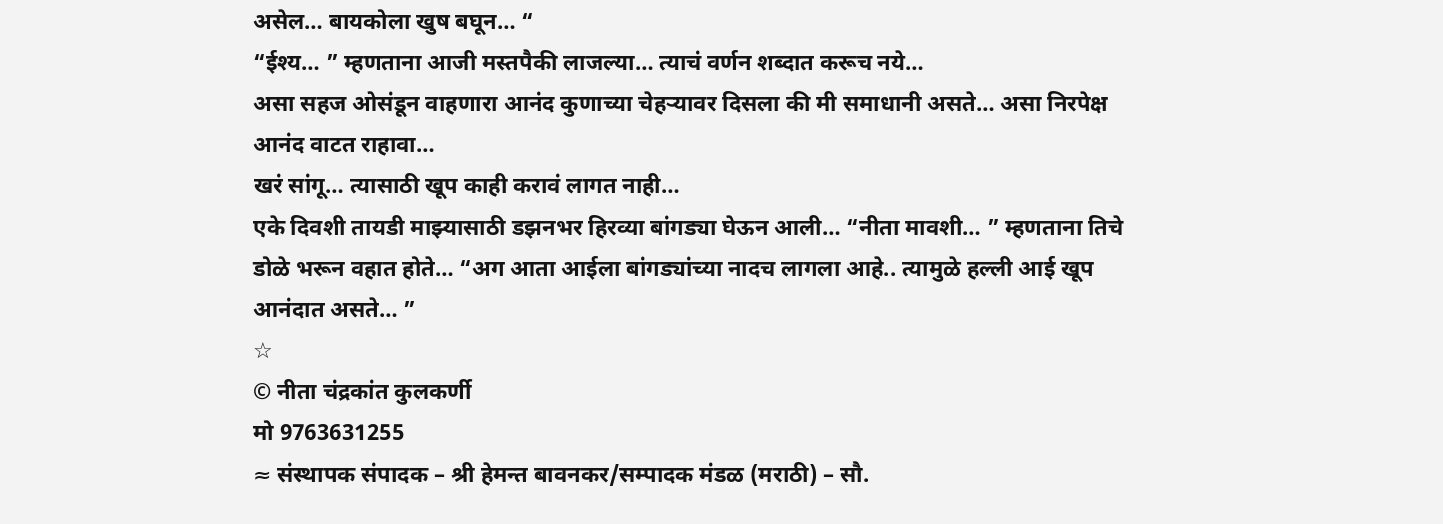असेल… बायकोला खुष बघून… “
“ईश्य… ” म्हणताना आजी मस्तपैकी लाजल्या… त्याचं वर्णन शब्दात करूच नये…
असा सहज ओसंडून वाहणारा आनंद कुणाच्या चेहऱ्यावर दिसला की मी समाधानी असते… असा निरपेक्ष आनंद वाटत राहावा…
खरं सांगू… त्यासाठी खूप काही करावं लागत नाही…
एके दिवशी तायडी माझ्यासाठी डझनभर हिरव्या बांगड्या घेऊन आली… “नीता मावशी… ” म्हणताना तिचे डोळे भरून वहात होते… “अग आता आईला बांगड्यांच्या नादच लागला आहे.. त्यामुळे हल्ली आई खूप आनंदात असते… ”
☆
© नीता चंद्रकांत कुलकर्णी
मो 9763631255
≈ संस्थापक संपादक – श्री हेमन्त बावनकर/सम्पादक मंडळ (मराठी) – सौ.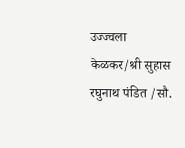उज्ज्वला केळकर/श्री सुहास रघुनाथ पंडित /सौ.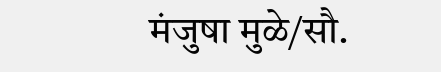मंजुषा मुळे/सौ.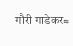गौरी गाडेकर≈